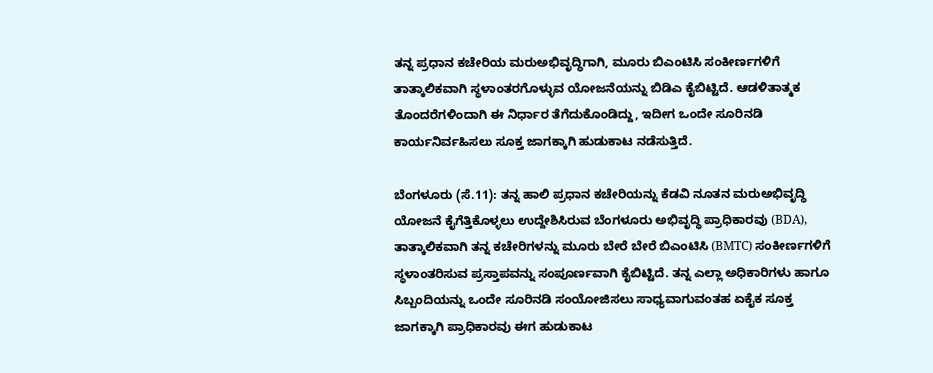ತನ್ನ ಪ್ರಧಾನ ಕಚೇರಿಯ ಮರುಅಭಿವೃದ್ಧಿಗಾಗಿ, ಮೂರು ಬಿಎಂಟಿಸಿ ಸಂಕೀರ್ಣಗಳಿಗೆ ತಾತ್ಕಾಲಿಕವಾಗಿ ಸ್ಥಳಾಂತರಗೊಳ್ಳುವ ಯೋಜನೆಯನ್ನು ಬಿಡಿಎ ಕೈಬಿಟ್ಟಿದೆ. ಆಡಳಿತಾತ್ಮಕ ತೊಂದರೆಗಳಿಂದಾಗಿ ಈ ನಿರ್ಧಾರ ತೆಗೆದುಕೊಂಡಿದ್ದು, ಇದೀಗ ಒಂದೇ ಸೂರಿನಡಿ ಕಾರ್ಯನಿರ್ವಹಿಸಲು ಸೂಕ್ತ ಜಾಗಕ್ಕಾಗಿ ಹುಡುಕಾಟ ನಡೆಸುತ್ತಿದೆ.

ಬೆಂಗಳೂರು (ಸೆ.11): ತನ್ನ ಹಾಲಿ ಪ್ರಧಾನ ಕಚೇರಿಯನ್ನು ಕೆಡವಿ ನೂತನ ಮರುಅಭಿವೃದ್ಧಿ ಯೋಜನೆ ಕೈಗೆತ್ತಿಕೊಳ್ಳಲು ಉದ್ದೇಶಿಸಿರುವ ಬೆಂಗಳೂರು ಅಭಿವೃದ್ಧಿ ಪ್ರಾಧಿಕಾರವು (BDA), ತಾತ್ಕಾಲಿಕವಾಗಿ ತನ್ನ ಕಚೇರಿಗಳನ್ನು ಮೂರು ಬೇರೆ ಬೇರೆ ಬಿಎಂಟಿಸಿ (BMTC) ಸಂಕೀರ್ಣಗಳಿಗೆ ಸ್ಥಳಾಂತರಿಸುವ ಪ್ರಸ್ತಾಪವನ್ನು ಸಂಪೂರ್ಣವಾಗಿ ಕೈಬಿಟ್ಟಿದೆ. ತನ್ನ ಎಲ್ಲಾ ಅಧಿಕಾರಿಗಳು ಹಾಗೂ ಸಿಬ್ಬಂದಿಯನ್ನು ಒಂದೇ ಸೂರಿನಡಿ ಸಂಯೋಜಿಸಲು ಸಾಧ್ಯವಾಗುವಂತಹ ಏಕೈಕ ಸೂಕ್ತ ಜಾಗಕ್ಕಾಗಿ ಪ್ರಾಧಿಕಾರವು ಈಗ ಹುಡುಕಾಟ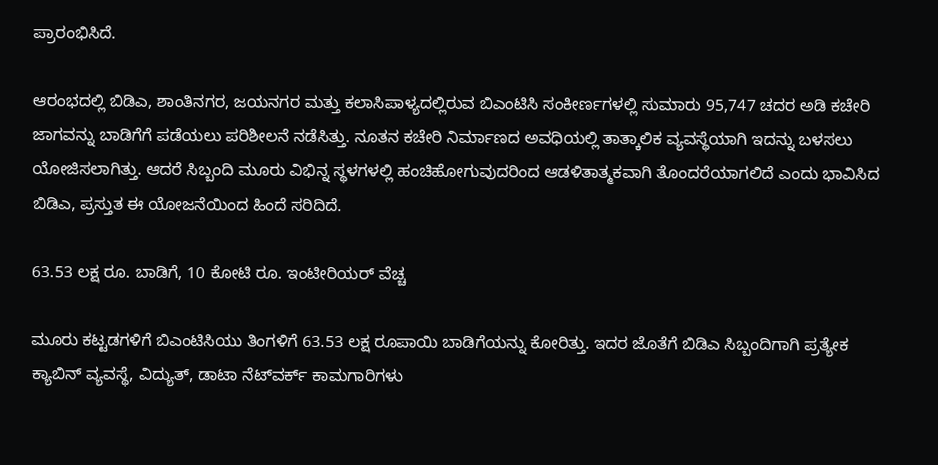ಪ್ರಾರಂಭಿಸಿದೆ.

ಆರಂಭದಲ್ಲಿ ಬಿಡಿಎ, ಶಾಂತಿನಗರ, ಜಯನಗರ ಮತ್ತು ಕಲಾಸಿಪಾಳ್ಯದಲ್ಲಿರುವ ಬಿಎಂಟಿಸಿ ಸಂಕೀರ್ಣಗಳಲ್ಲಿ ಸುಮಾರು 95,747 ಚದರ ಅಡಿ ಕಚೇರಿ ಜಾಗವನ್ನು ಬಾಡಿಗೆಗೆ ಪಡೆಯಲು ಪರಿಶೀಲನೆ ನಡೆಸಿತ್ತು. ನೂತನ ಕಚೇರಿ ನಿರ್ಮಾಣದ ಅವಧಿಯಲ್ಲಿ ತಾತ್ಕಾಲಿಕ ವ್ಯವಸ್ಥೆಯಾಗಿ ಇದನ್ನು ಬಳಸಲು ಯೋಜಿಸಲಾಗಿತ್ತು. ಆದರೆ ಸಿಬ್ಬಂದಿ ಮೂರು ವಿಭಿನ್ನ ಸ್ಥಳಗಳಲ್ಲಿ ಹಂಚಿಹೋಗುವುದರಿಂದ ಆಡಳಿತಾತ್ಮಕವಾಗಿ ತೊಂದರೆಯಾಗಲಿದೆ ಎಂದು ಭಾವಿಸಿದ ಬಿಡಿಎ, ಪ್ರಸ್ತುತ ಈ ಯೋಜನೆಯಿಂದ ಹಿಂದೆ ಸರಿದಿದೆ.

63.53 ಲಕ್ಷ ರೂ. ಬಾಡಿಗೆ, 10 ಕೋಟಿ ರೂ. ಇಂಟೀರಿಯರ್ ವೆಚ್ಚ

ಮೂರು ಕಟ್ಟಡಗಳಿಗೆ ಬಿಎಂಟಿಸಿಯು ತಿಂಗಳಿಗೆ 63.53 ಲಕ್ಷ ರೂಪಾಯಿ ಬಾಡಿಗೆಯನ್ನು ಕೋರಿತ್ತು. ಇದರ ಜೊತೆಗೆ ಬಿಡಿಎ ಸಿಬ್ಬಂದಿಗಾಗಿ ಪ್ರತ್ಯೇಕ ಕ್ಯಾಬಿನ್ ವ್ಯವಸ್ಥೆ, ವಿದ್ಯುತ್, ಡಾಟಾ ನೆಟ್‌ವರ್ಕ್ ಕಾಮಗಾರಿಗಳು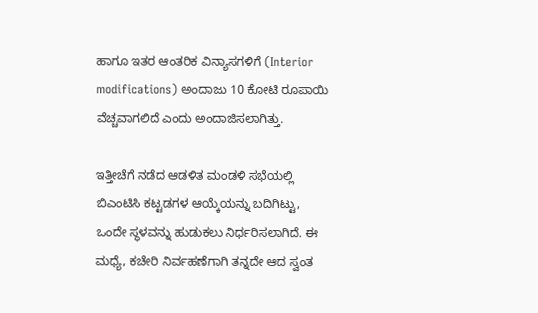ಹಾಗೂ ಇತರ ಆಂತರಿಕ ವಿನ್ಯಾಸಗಳಿಗೆ (Interior modifications) ಅಂದಾಜು 10 ಕೋಟಿ ರೂಪಾಯಿ ವೆಚ್ಚವಾಗಲಿದೆ ಎಂದು ಅಂದಾಜಿಸಲಾಗಿತ್ತು.

ಇತ್ತೀಚೆಗೆ ನಡೆದ ಆಡಳಿತ ಮಂಡಳಿ ಸಭೆಯಲ್ಲಿ ಬಿಎಂಟಿಸಿ ಕಟ್ಟಡಗಳ ಆಯ್ಕೆಯನ್ನು ಬದಿಗಿಟ್ಟು, ಒಂದೇ ಸ್ಥಳವನ್ನು ಹುಡುಕಲು ನಿರ್ಧರಿಸಲಾಗಿದೆ. ಈ ಮಧ್ಯೆ, ಕಚೇರಿ ನಿರ್ವಹಣೆಗಾಗಿ ತನ್ನದೇ ಆದ ಸ್ವಂತ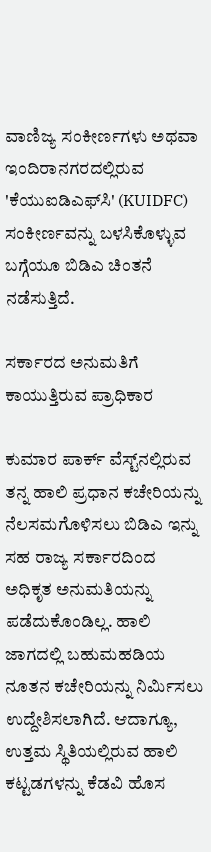ವಾಣಿಜ್ಯ ಸಂಕೀರ್ಣಗಳು ಅಥವಾ ಇಂದಿರಾನಗರದಲ್ಲಿರುವ 'ಕೆಯುಐಡಿಎಫ್‌ಸಿ' (KUIDFC) ಸಂಕೀರ್ಣವನ್ನು ಬಳಸಿಕೊಳ್ಳುವ ಬಗ್ಗೆಯೂ ಬಿಡಿಎ ಚಿಂತನೆ ನಡೆಸುತ್ತಿದೆ.

ಸರ್ಕಾರದ ಅನುಮತಿಗೆ ಕಾಯುತ್ತಿರುವ ಪ್ರಾಧಿಕಾರ

ಕುಮಾರ ಪಾರ್ಕ್ ವೆಸ್ಟ್‌ನಲ್ಲಿರುವ ತನ್ನ ಹಾಲಿ ಪ್ರಧಾನ ಕಚೇರಿಯನ್ನು ನೆಲಸಮಗೊಳಿಸಲು ಬಿಡಿಎ ಇನ್ನು ಸಹ ರಾಜ್ಯ ಸರ್ಕಾರದಿಂದ ಅಧಿಕೃತ ಅನುಮತಿಯನ್ನು ಪಡೆದುಕೊಂಡಿಲ್ಲ. ಹಾಲಿ ಜಾಗದಲ್ಲಿ ಬಹುಮಹಡಿಯ ನೂತನ ಕಚೇರಿಯನ್ನು ನಿರ್ಮಿಸಲು ಉದ್ದೇಶಿಸಲಾಗಿದೆ. ಆದಾಗ್ಯೂ, ಉತ್ತಮ ಸ್ಥಿತಿಯಲ್ಲಿರುವ ಹಾಲಿ ಕಟ್ಟಡಗಳನ್ನು ಕೆಡವಿ ಹೊಸ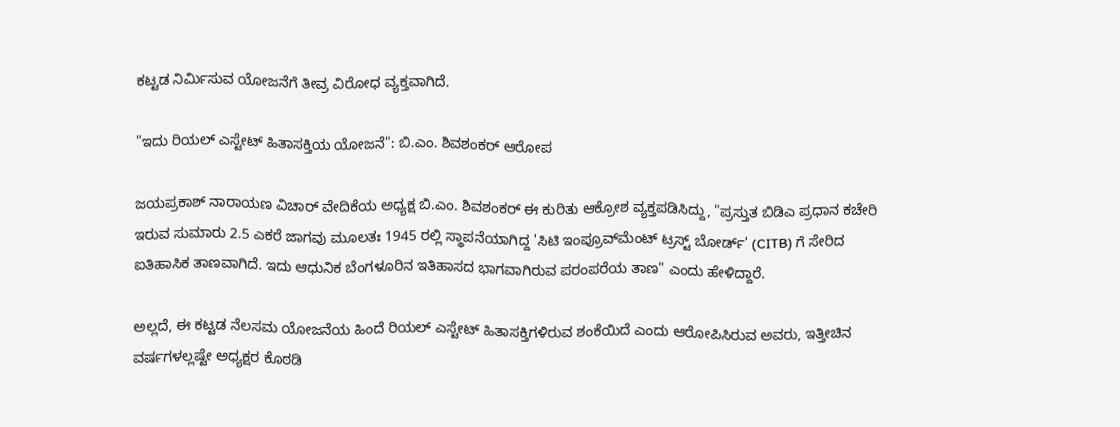ಕಟ್ಟಡ ನಿರ್ಮಿಸುವ ಯೋಜನೆಗೆ ತೀವ್ರ ವಿರೋಧ ವ್ಯಕ್ತವಾಗಿದೆ.

"ಇದು ರಿಯಲ್ ಎಸ್ಟೇಟ್ ಹಿತಾಸಕ್ತಿಯ ಯೋಜನೆ": ಬಿ.ಎಂ. ಶಿವಶಂಕರ್ ಆರೋಪ

ಜಯಪ್ರಕಾಶ್ ನಾರಾಯಣ ವಿಚಾರ್ ವೇದಿಕೆಯ ಅಧ್ಯಕ್ಷ ಬಿ.ಎಂ. ಶಿವಶಂಕರ್ ಈ ಕುರಿತು ಆಕ್ರೋಶ ವ್ಯಕ್ತಪಡಿಸಿದ್ದು, "ಪ್ರಸ್ತುತ ಬಿಡಿಎ ಪ್ರಧಾನ ಕಚೇರಿ ಇರುವ ಸುಮಾರು 2.5 ಎಕರೆ ಜಾಗವು ಮೂಲತಃ 1945 ರಲ್ಲಿ ಸ್ಥಾಪನೆಯಾಗಿದ್ದ 'ಸಿಟಿ ಇಂಪ್ರೂವ್‌ಮೆಂಟ್ ಟ್ರಸ್ಟ್ ಬೋರ್ಡ್' (CITB) ಗೆ ಸೇರಿದ ಐತಿಹಾಸಿಕ ತಾಣವಾಗಿದೆ. ಇದು ಆಧುನಿಕ ಬೆಂಗಳೂರಿನ ಇತಿಹಾಸದ ಭಾಗವಾಗಿರುವ ಪರಂಪರೆಯ ತಾಣ" ಎಂದು ಹೇಳಿದ್ದಾರೆ.

ಅಲ್ಲದೆ, ಈ ಕಟ್ಟಡ ನೆಲಸಮ ಯೋಜನೆಯ ಹಿಂದೆ ರಿಯಲ್ ಎಸ್ಟೇಟ್ ಹಿತಾಸಕ್ತಿಗಳಿರುವ ಶಂಕೆಯಿದೆ ಎಂದು ಆರೋಪಿಸಿರುವ ಅವರು, ಇತ್ತೀಚಿನ ವರ್ಷಗಳಲ್ಲಷ್ಟೇ ಅಧ್ಯಕ್ಷರ ಕೊಠಡಿ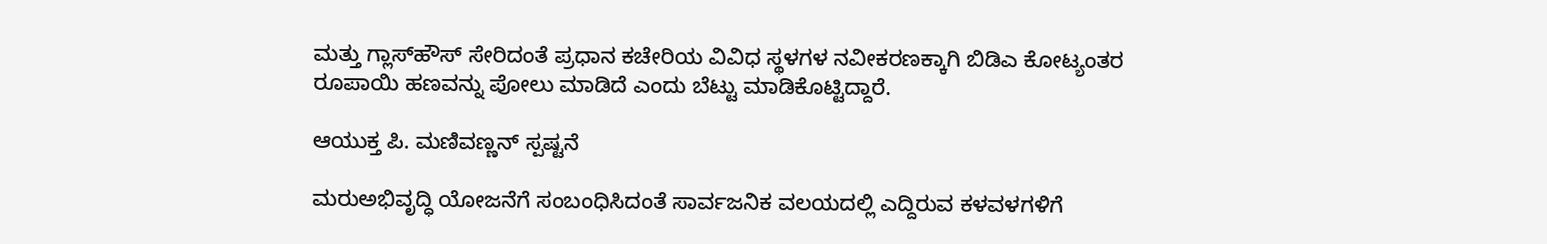ಮತ್ತು ಗ್ಲಾಸ್‌ಹೌಸ್ ಸೇರಿದಂತೆ ಪ್ರಧಾನ ಕಚೇರಿಯ ವಿವಿಧ ಸ್ಥಳಗಳ ನವೀಕರಣಕ್ಕಾಗಿ ಬಿಡಿಎ ಕೋಟ್ಯಂತರ ರೂಪಾಯಿ ಹಣವನ್ನು ಪೋಲು ಮಾಡಿದೆ ಎಂದು ಬೆಟ್ಟು ಮಾಡಿಕೊಟ್ಟಿದ್ದಾರೆ.

ಆಯುಕ್ತ ಪಿ. ಮಣಿವಣ್ಣನ್ ಸ್ಪಷ್ಟನೆ

ಮರುಅಭಿವೃದ್ಧಿ ಯೋಜನೆಗೆ ಸಂಬಂಧಿಸಿದಂತೆ ಸಾರ್ವಜನಿಕ ವಲಯದಲ್ಲಿ ಎದ್ದಿರುವ ಕಳವಳಗಳಿಗೆ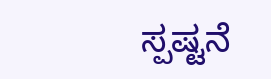ಸ್ಪಷ್ಟನೆ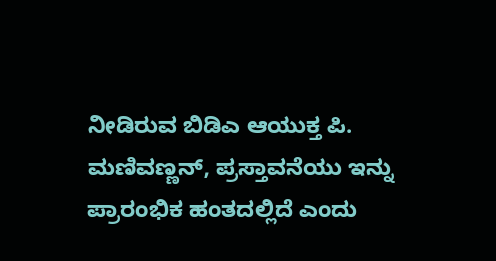ನೀಡಿರುವ ಬಿಡಿಎ ಆಯುಕ್ತ ಪಿ. ಮಣಿವಣ್ಣನ್, ಪ್ರಸ್ತಾವನೆಯು ಇನ್ನು ಪ್ರಾರಂಭಿಕ ಹಂತದಲ್ಲಿದೆ ಎಂದು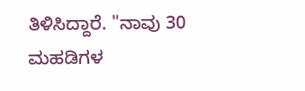ತಿಳಿಸಿದ್ದಾರೆ. "ನಾವು 30 ಮಹಡಿಗಳ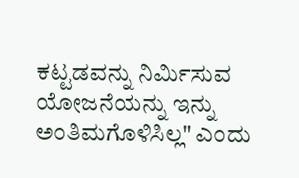ಕಟ್ಟಡವನ್ನು ನಿರ್ಮಿಸುವ ಯೋಜನೆಯನ್ನು ಇನ್ನು ಅಂತಿಮಗೊಳಿಸಿಲ್ಲ" ಎಂದು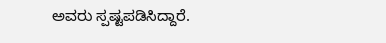ಅವರು ಸ್ಪಷ್ಟಪಡಿಸಿದ್ದಾರೆ.